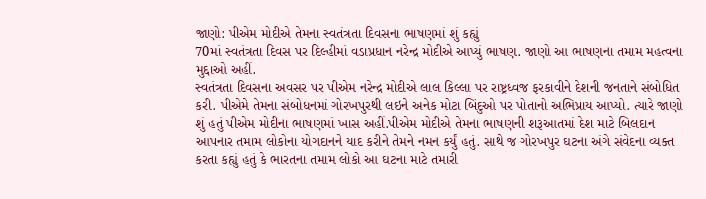જાણો: પીએમ મોદીએ તેમના સ્વતંત્રતા દિવસના ભાષણમાં શું કહ્યું
70માં સ્વતંત્રતા દિવસ પર દિલ્હીમાં વડાપ્રધાન નરેન્દ્ર મોદીએ આપ્યું ભાષણ. જાણો આ ભાષણના તમામ મહત્વના મુદ્દાઓ અહીં.
સ્વતંત્રતા દિવસના અવસર પર પીએમ નરેન્દ્ર મોદીએ લાલ કિલ્લા પર રાષ્ટ્રધ્વજ ફરકાવીને દેશની જનતાને સંબોધિત કરી. પીએમે તેમના સંબોધનમાં ગોરખપુરથી લઇને અનેક મોટા બિંદુઓ પર પોતાનો અભિપ્રાય આપ્યો. ત્યારે જાણો શું હતું પીએમ મોદીના ભાષણમાં ખાસ અહીં.પીએમ મોદીએ તેમના ભાષણની શરૂઆતમાં દેશ માટે બિલદાન આપનાર તમામ લોકોના યોગદાનને યાદ કરીને તેમને નમન કર્યું હતું. સાથે જ ગોરખપુર ઘટના અંગે સંવેદના વ્યક્ત કરતા કહ્યું હતું કે ભારતના તમામ લોકો આ ઘટના માટે તમારી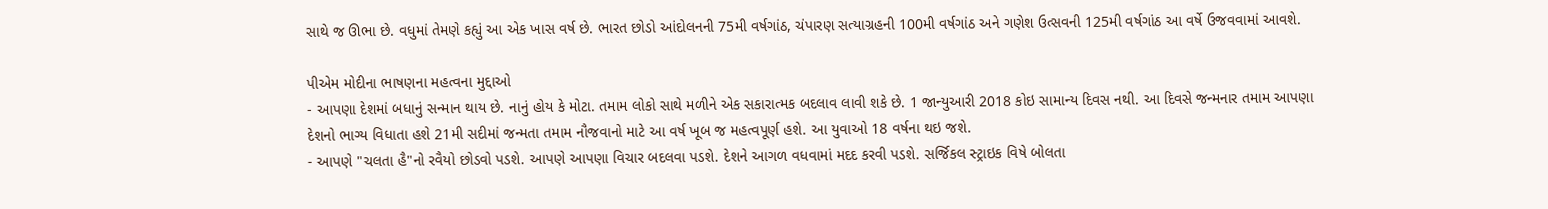સાથે જ ઊભા છે. વધુમાં તેમણે કહ્યું આ એક ખાસ વર્ષ છે. ભારત છોડો આંદોલનની 75મી વર્ષગાંઠ, ચંપારણ સત્યાગ્રહની 100મી વર્ષગાંઠ અને ગણેશ ઉત્સવની 125મી વર્ષગાંઠ આ વર્ષે ઉજવવામાં આવશે.

પીએમ મોદીના ભાષણના મહત્વના મુદ્દાઓ
- આપણા દેશમાં બધાનું સન્માન થાય છે. નાનું હોય કે મોટા. તમામ લોકો સાથે મળીને એક સકારાત્મક બદલાવ લાવી શકે છે. 1 જાન્યુઆરી 2018 કોઇ સામાન્ય દિવસ નથી. આ દિવસે જન્મનાર તમામ આપણા દેશનો ભાગ્ય વિધાતા હશે 21મી સદીમાં જન્મતા તમામ નૌજવાનો માટે આ વર્ષ ખૂબ જ મહત્વપૂર્ણ હશે. આ યુવાઓ 18 વર્ષના થઇ જશે.
- આપણે "ચલતા હૈ"નો રવૈયો છોડવો પડશે. આપણે આપણા વિચાર બદલવા પડશે. દેશને આગળ વધવામાં મદદ કરવી પડશે. સર્જિકલ સ્ટ્રાઇક વિષે બોલતા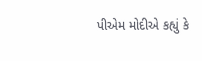પીએમ મોદીએ કહ્યું કે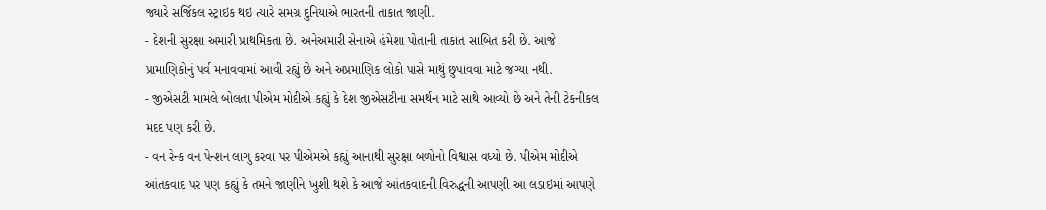જ્યારે સર્જિકલ સ્ટ્રાઇક થઇ ત્યારે સમગ્ર દુનિયાએ ભારતની તાકાત જાણી.
- દેશની સુરક્ષા અમારી પ્રાથમિકતા છે. અનેઅમારી સેનાએ હંમેશા પોતાની તાકાત સાબિત કરી છે. આજે પ્રામાણિકોનું પર્વ મનાવવામાં આવી રહ્યું છે અને અપ્રમાણિક લોકો પાસે માથું છુપાવવા માટે જગ્યા નથી.
- જીએસટી મામલે બોલતા પીએમ મોદીએ કહ્યું કે દેશ જીએસટીના સમર્થન માટે સાથે આવ્યો છે અને તેની ટેકનીકલ મદદ પણ કરી છે.
- વન રેન્ક વન પેન્શન લાગુ કરવા પર પીએમએ કહ્યું આનાથી સુરક્ષા બળોનો વિશ્વાસ વધ્યો છે. પીએમ મોદીએ આંતકવાદ પર પણ કહ્યું કે તમને જાણીને ખુશી થશે કે આજે આંતકવાદની વિરુદ્ધની આપણી આ લડાઇમાં આપણે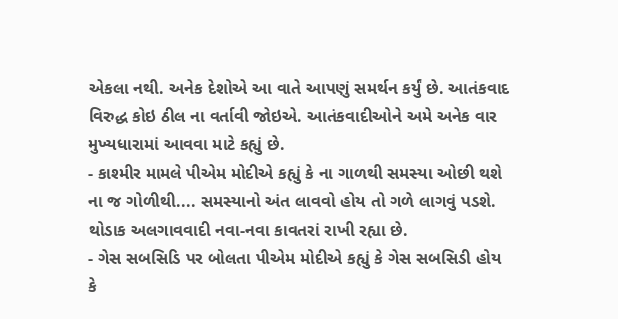એકલા નથી. અનેક દેશોએ આ વાતે આપણું સમર્થન કર્યું છે. આતંકવાદ વિરુદ્ધ કોઇ ઠીલ ના વર્તાવી જોઇએ. આતંકવાદીઓને અમે અનેક વાર મુખ્યધારામાં આવવા માટે કહ્યું છે.
- કાશ્મીર મામલે પીએમ મોદીએ કહ્યું કે ના ગાળથી સમસ્યા ઓછી થશે ના જ ગોળીથી.... સમસ્યાનો અંત લાવવો હોય તો ગળે લાગવું પડશે. થોડાક અલગાવવાદી નવા-નવા કાવતરાં રાખી રહ્યા છે.
- ગેસ સબસિડિ પર બોલતા પીએમ મોદીએ કહ્યું કે ગેસ સબસિડી હોય કે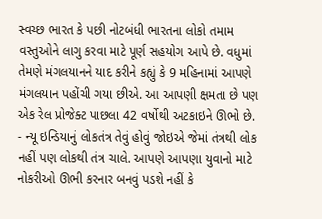સ્વચ્છ ભારત કે પછી નોટબંધી ભારતના લોકો તમામ વસ્તુઓને લાગુ કરવા માટે પૂર્ણ સહયોગ આપે છે. વધુમાં તેમણે મંગલયાનને યાદ કરીને કહ્યું કે 9 મહિનામાં આપણે મંગલયાન પહોંચી ગયા છીએ. આ આપણી ક્ષમતા છે પણ એક રેલ પ્રોજેક્ટ પાછલા 42 વર્ષોથી અટકાઇને ઊભો છે.
- ન્યૂ ઇન્ડિયાનું લોકતંત્ર તેવું હોવું જોઇએ જેમાં તંત્રથી લોક નહીં પણ લોકથી તંત્ર ચાલે. આપણે આપણા યુવાનો માટે નોકરીઓ ઊભી કરનાર બનવું પડશે નહીં કે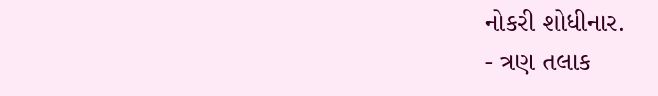નોકરી શોધીનાર.
- ત્રણ તલાક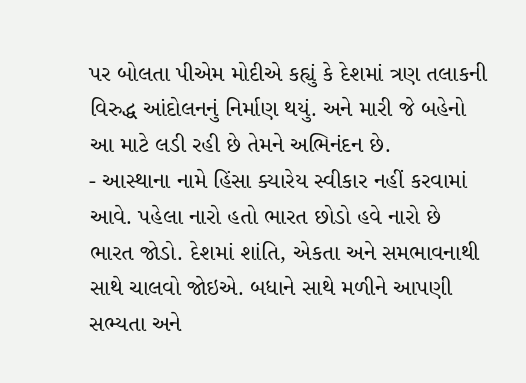પર બોલતા પીએમ મોદીએ કહ્યું કે દેશમાં ત્રણ તલાકની વિરુદ્ધ આંદોલનનું નિર્માણ થયું. અને મારી જે બહેનો આ માટે લડી રહી છે તેમને અભિનંદન છે.
- આસ્થાના નામે હિંસા ક્યારેય સ્વીકાર નહીં કરવામાં આવે. પહેલા નારો હતો ભારત છોડો હવે નારો છે ભારત જોડો. દેશમાં શાંતિ, એકતા અને સમભાવનાથી સાથે ચાલવો જોઇએ. બધાને સાથે મળીને આપણી સભ્યતા અને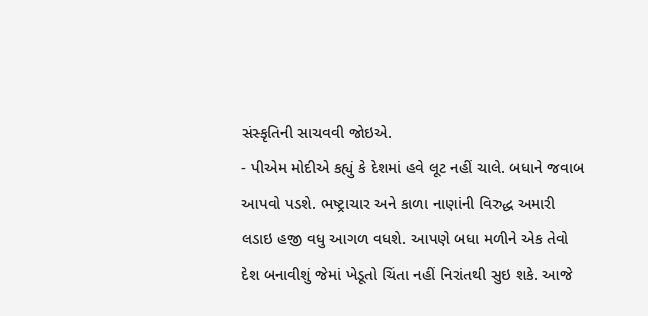સંસ્કૃતિની સાચવવી જોઇએ.
- પીએમ મોદીએ કહ્યું કે દેશમાં હવે લૂટ નહીં ચાલે. બધાને જવાબ આપવો પડશે. ભષ્ટ્રાચાર અને કાળા નાણાંની વિરુદ્ધ અમારી લડાઇ હજી વધુ આગળ વધશે. આપણે બધા મળીને એક તેવો દેશ બનાવીશું જેમાં ખેડૂતો ચિંતા નહીં નિરાંતથી સુઇ શકે. આજે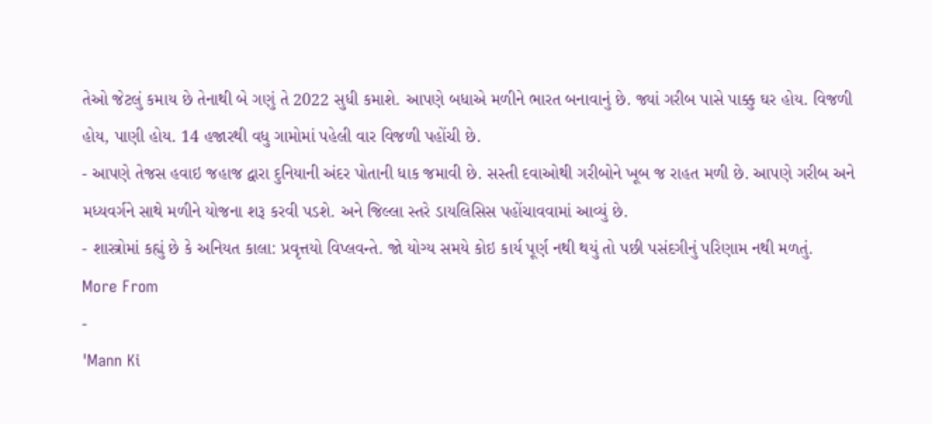તેઓ જેટલું કમાય છે તેનાથી બે ગણું તે 2022 સુધી કમાશે. આપણે બધાએ મળીને ભારત બનાવાનું છે. જ્યાં ગરીબ પાસે પાક્કુ ઘર હોય. વિજળી હોય, પાણી હોય. 14 હજારથી વધુ ગામોમાં પહેલી વાર વિજળી પહોંચી છે.
- આપણે તેજસ હવાઇ જહાજ દ્વારા દુનિયાની અંદર પોતાની ધાક જમાવી છે. સસ્તી દવાઓથી ગરીબોને ખૂબ જ રાહત મળી છે. આપણે ગરીબ અને મધ્યવર્ગને સાથે મળીને યોજના શરૂ કરવી પડશે. અને જિલ્લા સ્તરે ડાયલિસિસ પહોંચાવવામાં આવ્યું છે.
- શાસ્ત્રોમાં કહ્યું છે કે અનિયત કાલા: પ્રવૃત્તયો વિપ્લવન્તે. જો યોગ્ય સમયે કોઇ કાર્ય પૂર્ણ નથી થયું તો પછી પસંદગીનું પરિણામ નથી મળતું.
More From
-
'Mann Ki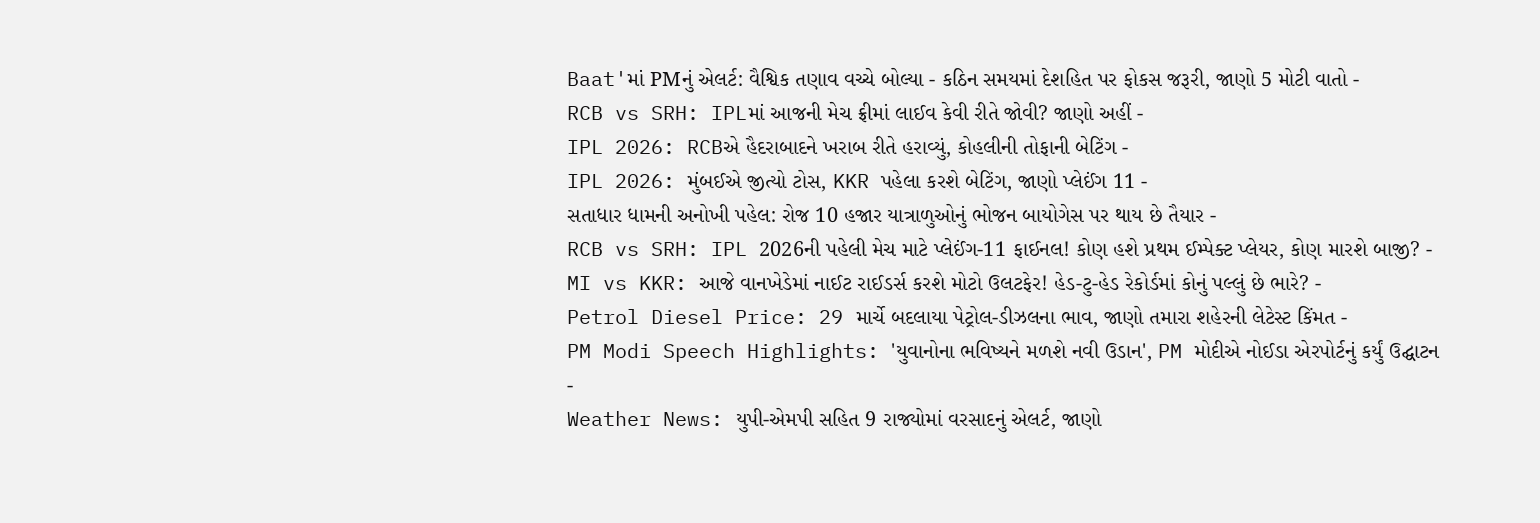Baat'માં PMનું એલર્ટ: વૈશ્વિક તણાવ વચ્ચે બોલ્યા - કઠિન સમયમાં દેશહિત પર ફોકસ જરૂરી, જાણો 5 મોટી વાતો -
RCB vs SRH: IPLમાં આજની મેચ ફ્રીમાં લાઈવ કેવી રીતે જોવી? જાણો અહીં -
IPL 2026: RCBએ હૈદરાબાદને ખરાબ રીતે હરાવ્યું, કોહલીની તોફાની બેટિંગ -
IPL 2026: મુંબઈએ જીત્યો ટોસ, KKR પહેલા કરશે બેટિંગ, જાણો પ્લેઈંગ 11 -
સતાધાર ધામની અનોખી પહેલ: રોજ 10 હજાર યાત્રાળુઓનું ભોજન બાયોગેસ પર થાય છે તૈયાર -
RCB vs SRH: IPL 2026ની પહેલી મેચ માટે પ્લેઈંગ-11 ફાઈનલ! કોણ હશે પ્રથમ ઈમ્પેક્ટ પ્લેયર, કોણ મારશે બાજી? -
MI vs KKR: આજે વાનખેડેમાં નાઈટ રાઈડર્સ કરશે મોટો ઉલટફેર! હેડ-ટુ-હેડ રેકોર્ડમાં કોનું પલ્લું છે ભારે? -
Petrol Diesel Price: 29 માર્ચે બદલાયા પેટ્રોલ-ડીઝલના ભાવ, જાણો તમારા શહેરની લેટેસ્ટ કિંમત -
PM Modi Speech Highlights: 'યુવાનોના ભવિષ્યને મળશે નવી ઉડાન', PM મોદીએ નોઈડા એરપોર્ટનું કર્યું ઉદ્ઘાટન -
Weather News: યુપી-એમપી સહિત 9 રાજ્યોમાં વરસાદનું એલર્ટ, જાણો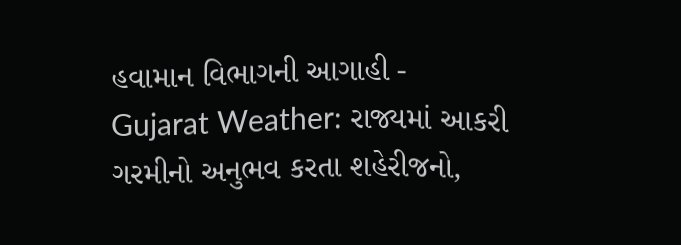હવામાન વિભાગની આગાહી -
Gujarat Weather: રાજ્યમાં આકરી ગરમીનો અનુભવ કરતા શહેરીજનો,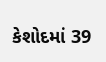કેશોદમાં 39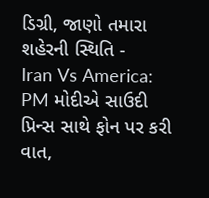ડિગ્રી, જાણો તમારા શહેરની સ્થિતિ -
Iran Vs America: PM મોદીએ સાઉદી પ્રિન્સ સાથે ફોન પર કરી વાત,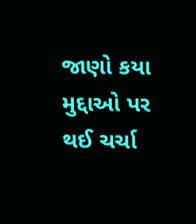જાણો કયા મુદ્દાઓ પર થઈ ચર્ચા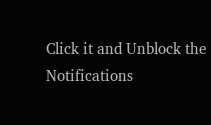Click it and Unblock the Notifications